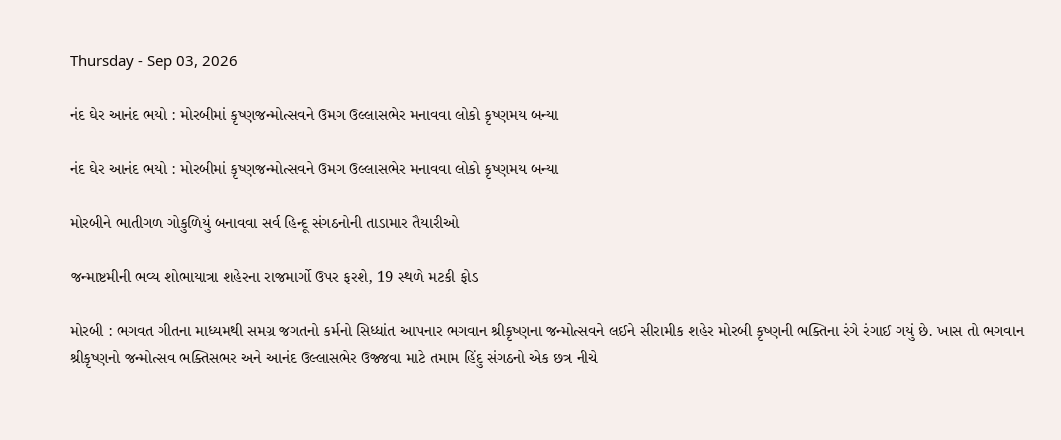Thursday - Sep 03, 2026

નંદ ઘેર આનંદ ભયો : મોરબીમાં કૃષ્ણજન્મોત્સવને ઉમગ ઉલ્લાસભેર મનાવવા લોકો કૃષ્ણમય બન્યા

નંદ ઘેર આનંદ ભયો : મોરબીમાં કૃષ્ણજન્મોત્સવને ઉમગ ઉલ્લાસભેર મનાવવા લોકો કૃષ્ણમય બન્યા

મોરબીને ભાતીગળ ગોકુળિયું બનાવવા સર્વ હિન્દૂ સંગઠનોની તાડામાર તૈયારીઓ

જન્માષ્ટમીની ભવ્ય શોભાયાત્રા શહેરના રાજમાર્ગો ઉપર ફરશે, 19 સ્થળે મટકી ફોડ

મોરબી : ભગવત ગીતના માધ્યમથી સમગ્ર જગતનો કર્મનો સિધ્ધાંત આપનાર ભગવાન શ્રીકૃષ્ણના જન્મોત્સવને લઈને સીરામીક શહેર મોરબી કૃષ્ણની ભક્તિના રંગે રંગાઈ ગયું છે. ખાસ તો ભગવાન શ્રીકૃષ્ણનો જન્મોત્સવ ભક્તિસભર અને આનંદ ઉલ્લાસભેર ઉજ્જવા માટે તમામ હિંદુ સંગઠનો એક છત્ર નીચે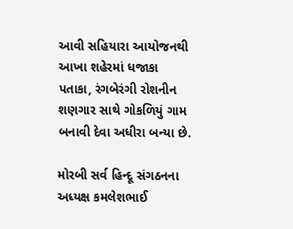આવી સહિયારા આયોજનથી આખા શહેરમાં ધજાકા પતાકા, રંગબેરંગી રોશનીન શણગાર સાથે ગોકળિયું ગામ બનાવી દેવા અધીરા બન્યા છે.

મોરબી સર્વ હિન્દૂ સંગઠનના અધ્યક્ષ કમલેશભાઈ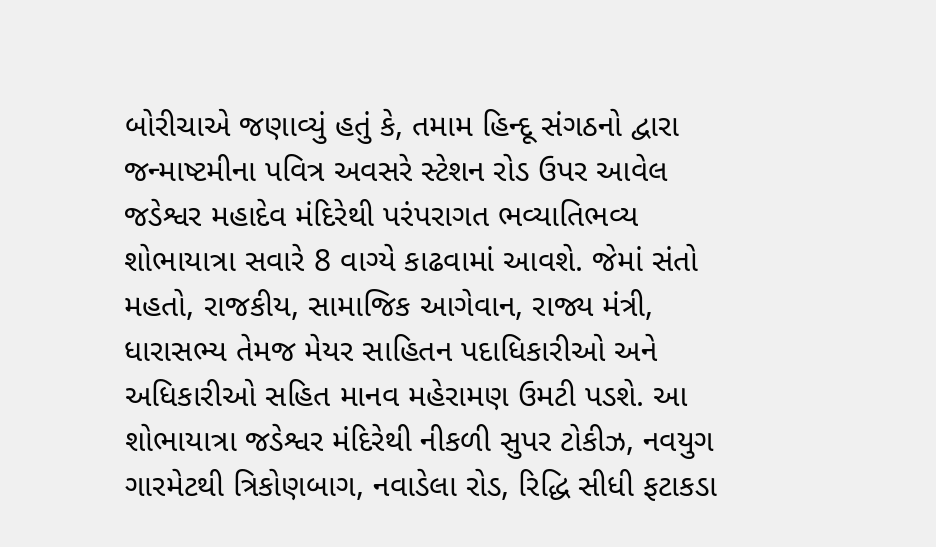બોરીચાએ જણાવ્યું હતું કે, તમામ હિન્દૂ સંગઠનો દ્વારા જન્માષ્ટમીના પવિત્ર અવસરે સ્ટેશન રોડ ઉપર આવેલ જડેશ્વર મહાદેવ મંદિરેથી પરંપરાગત ભવ્યાતિભવ્ય શોભાયાત્રા સવારે 8 વાગ્યે કાઢવામાં આવશે. જેમાં સંતો મહતો, રાજકીય, સામાજિક આગેવાન, રાજ્ય મંત્રી, ધારાસભ્ય તેમજ મેયર સાહિતન પદાધિકારીઓ અને અધિકારીઓ સહિત માનવ મહેરામણ ઉમટી પડશે. આ શોભાયાત્રા જડેશ્વર મંદિરેથી નીકળી સુપર ટોકીઝ, નવયુગ ગારમેટથી ત્રિકોણબાગ, નવાડેલા રોડ, રિદ્ધિ સીધી ફટાકડા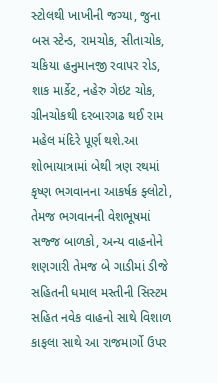સ્ટોલથી ખાખીની જગ્યા, જુના બસ સ્ટેન્ડ, રામચોક, સીતાચોક, ચકિયા હનુમાનજી રવાપર રોડ, શાક માર્કેટ, નહેરુ ગેઇટ ચોક, ગ્રીનચોકથી દરબારગઢ થઈ રામ મહેલ મંદિરે પૂર્ણ થશે.આ શોભાયાત્રામાં બેથી ત્રણ રથમાં કૃષ્ણ ભગવાનના આકર્ષક ફ્લોટો, તેમજ ભગવાનની વેશભૂષમાં સજ્જ બાળકો, અન્ય વાહનોને શણગારી તેમજ બે ગાડીમાં ડીજે સહિતની ધમાલ મસ્તીની સિસ્ટમ સહિત નવેક વાહનો સાથે વિશાળ કાફલા સાથે આ રાજમાર્ગો ઉપર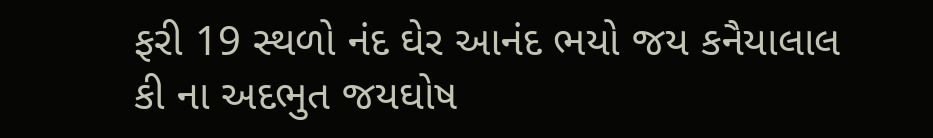ફરી 19 સ્થળો નંદ ઘેર આનંદ ભયો જય કનૈયાલાલ કી ના અદભુત જયઘોષ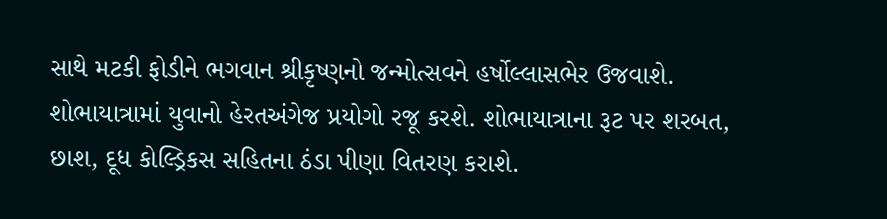સાથે મટકી ફોડીને ભગવાન શ્રીકૃષ્ણનો જન્મોત્સવને હર્ષોલ્લાસભેર ઉજવાશે. શોભાયાત્રામાં યુવાનો હેરતઅંગેજ પ્રયોગો રજૂ કરશે. શોભાયાત્રાના રૂટ પર શરબત, છાશ, દૂધ કોલ્ડ્રિકસ સહિતના ઠંડા પીણા વિતરણ કરાશે.